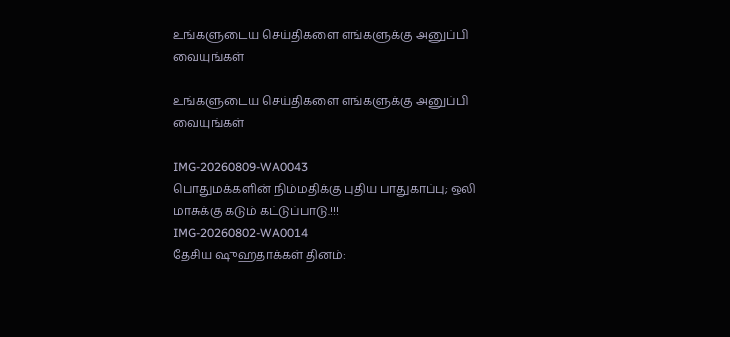உங்களுடைய செய்திகளை எங்களுக்கு அனுப்பி வையுங்கள்

உங்களுடைய செய்திகளை எங்களுக்கு அனுப்பி வையுங்கள்

IMG-20260809-WA0043
பொதுமக்களின் நிம்மதிக்கு புதிய பாதுகாப்பு; ஒலி மாசுக்கு கடும் கட்டுப்பாடு.!!!
IMG-20260802-WA0014
தேசிய ஷுஹதாக்கள் தினம்: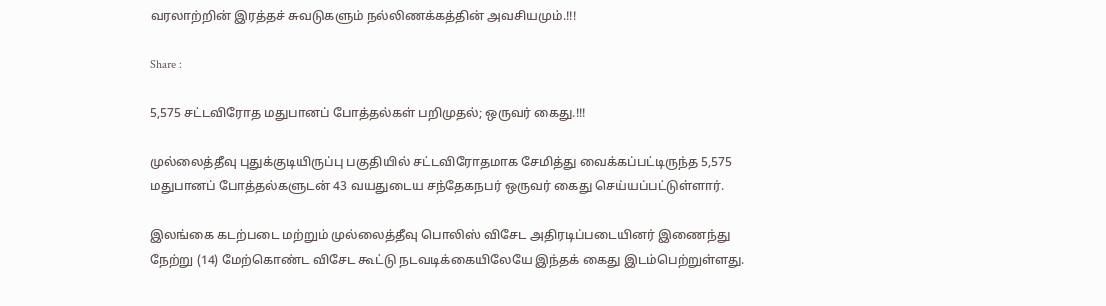வரலாற்றின் இரத்தச் சுவடுகளும் நல்லிணக்கத்தின் அவசியமும்.!!!

Share :

5,575 சட்டவிரோத மதுபானப் போத்தல்கள் பறிமுதல்; ஒருவர் கைது.!!!

முல்லைத்தீவு புதுக்குடியிருப்பு பகுதியில் சட்டவிரோதமாக சேமித்து வைக்கப்பட்டிருந்த 5,575 மதுபானப் போத்தல்களுடன் 43 வயதுடைய சந்தேகநபர் ஒருவர் கைது செய்யப்பட்டுள்ளார்.

இலங்கை கடற்படை மற்றும் முல்லைத்தீவு பொலிஸ் விசேட அதிரடிப்படையினர் இணைந்து நேற்று (14) மேற்கொண்ட விசேட கூட்டு நடவடிக்கையிலேயே இந்தக் கைது இடம்பெற்றுள்ளது.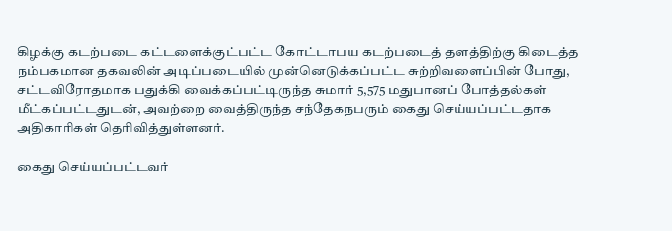கிழக்கு கடற்படை கட்டளைக்குட்பட்ட கோட்டாபய கடற்படைத் தளத்திற்கு கிடைத்த நம்பகமான தகவலின் அடிப்படையில் முன்னெடுக்கப்பட்ட சுற்றிவளைப்பின் போது, சட்டவிரோதமாக பதுக்கி வைக்கப்பட்டிருந்த சுமார் 5,575 மதுபானப் போத்தல்கள் மீட்கப்பட்டதுடன், அவற்றை வைத்திருந்த சந்தேகநபரும் கைது செய்யப்பட்டதாக அதிகாரிகள் தெரிவித்துள்ளனர்.

கைது செய்யப்பட்டவர்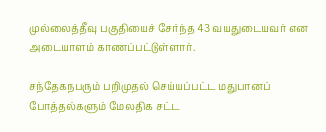முல்லைத்தீவு பகுதியைச் சேர்ந்த 43 வயதுடையவர் என அடையாளம் காணப்பட்டுள்ளார்.

சந்தேகநபரும் பறிமுதல் செய்யப்பட்ட மதுபானப் போத்தல்களும் மேலதிக சட்ட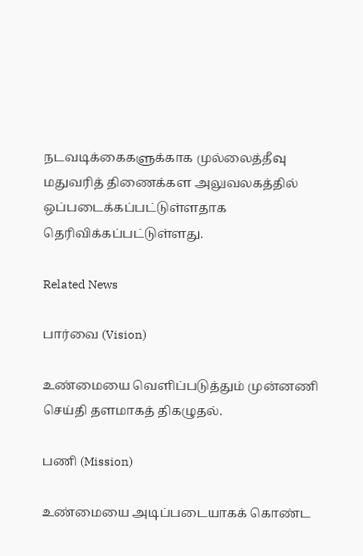நடவடிக்கைகளுக்காக முல்லைத்தீவு மதுவரித் திணைக்கள அலுவலகத்தில் ஒப்படைக்கப்பட்டுள்ளதாக தெரிவிக்கப்பட்டுள்ளது.

Related News

பார்வை (Vision)

உண்மையை வெளிப்படுத்தும் முன்னணி செய்தி தளமாகத் திகழுதல்.

பணி (Mission)

உண்மையை அடிப்படையாகக் கொண்ட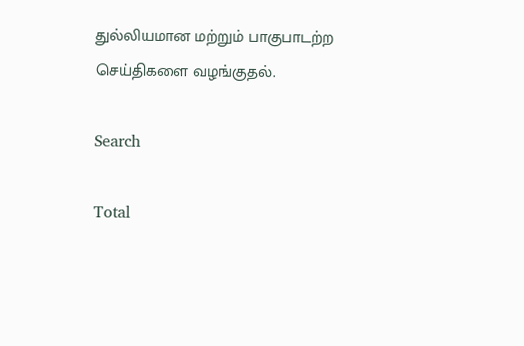துல்லியமான மற்றும் பாகுபாடற்ற செய்திகளை வழங்குதல்.

Search

Total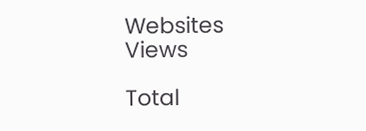Websites Views

Total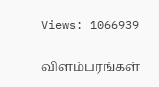Views: 1066939

விளம்பரங்கள்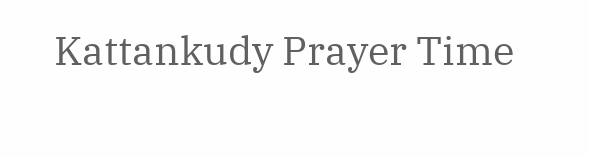Kattankudy Prayer Time